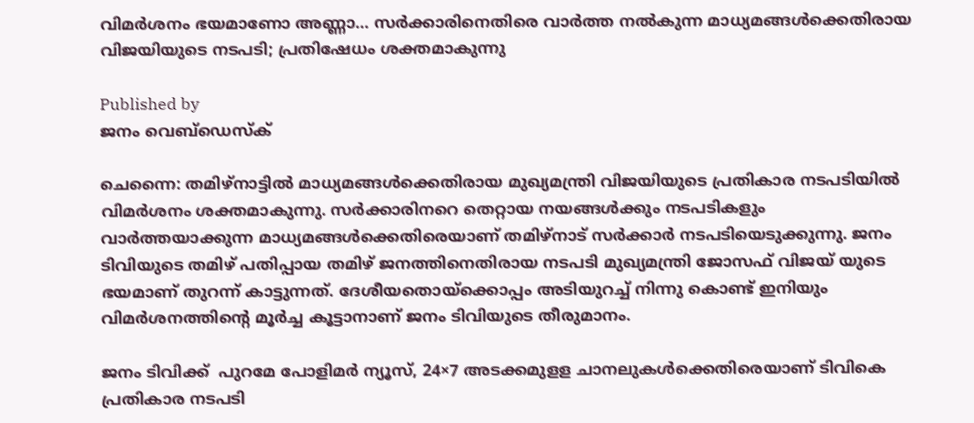വിമർശനം ഭയമാണോ അണ്ണാ… സർക്കാരിനെതിരെ വാർത്ത നൽകുന്ന മാധ്യമങ്ങൾക്കെതിരായ വിജയിയുടെ നടപടി; പ്രതിഷേധം ശക്തമാകുന്നു

Published by
ജനം വെബ്‌ഡെസ്ക്

ചെന്നൈ: തമിഴ്നാട്ടിൽ മാധ്യമങ്ങൾക്കെതിരായ മുഖ്യമന്ത്രി വിജയിയുടെ പ്രതികാര നടപടിയിൽ  വിമർശനം ശക്തമാകുന്നു. സർക്കാരിനറെ തെറ്റായ നയങ്ങൾക്കും നടപടികളും വാർത്തയാക്കുന്ന മാധ്യമങ്ങൾക്കെതിരെയാണ് തമിഴ്നാട് സർക്കാർ നടപടിയെടുക്കുന്നു. ജനം ടിവിയുടെ തമിഴ് പതിപ്പായ തമിഴ് ജനത്തിനെതിരായ നടപടി മുഖ്യമന്ത്രി ജോസഫ് വിജയ് യുടെ ഭയമാണ് തുറന്ന് കാട്ടുന്നത്. ദേശീയതൊയ്‌ക്കൊപ്പം അടിയുറച്ച് നിന്നു കൊണ്ട് ഇനിയും വിമർശനത്തിന്റെ മൂർച്ച കൂട്ടാനാണ് ജനം ടിവിയുടെ തീരുമാനം.

ജനം ടിവിക്ക്  പുറമേ പോളിമർ ന്യൂസ്, 24×7 അടക്കമുളള ചാനലുകൾക്കെതിരെയാണ് ടിവികെ പ്രതികാര നടപടി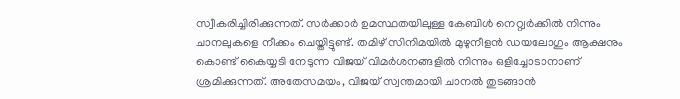സ്വീകരിച്ചിരിക്കുന്നത്. സർക്കാർ ഉമസ്ഥതയിലുള്ള കേബിൾ നെറ്റ്വർക്കിൽ നിന്നും ചാനലുകളെ നീക്കം ചെയ്തിട്ടുണ്ട്. തമിഴ് സിനിമയിൽ മുഴുനീളൻ ഡയലോഗും ആക്ഷനും കൊണ്ട് കൈയ്യടി നേടുന്ന വിജയ് വിമർശനങ്ങളിൽ നിന്നും ഒളിച്ചോടാനാണ് ശ്രമിക്കുന്നത്. അതേസമയം, വിജയ് സ്വന്തമായി ചാനൽ തുടങ്ങാൻ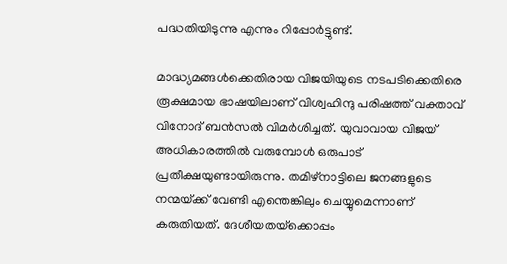പദ്ധതിയിടുന്നു എന്നും റിപ്പോർട്ടുണ്ട്.

മാദ്ധ്യമങ്ങൾക്കെതിരായ വിജയിയുടെ നടപടിക്കെതിരെ രൂക്ഷമായ ഭാഷയിലാണ് വിശ്വഹിന്ദു പരിഷത്ത് വക്താവ് വിനോദ് ബൻസൽ വിമർശിച്ചത്. യുവാവായ വിജയ് അധികാരത്തിൽ വരുമ്പോൾ ഒരുപാട് പ്രതീക്ഷയുണ്ടായിരുന്നു. തമിഴ്നാട്ടിലെ ജനങ്ങളുടെ നന്മയ്‌ക്ക് വേണ്ടി എന്തെങ്കിലും ചെയ്യുമെന്നാണ് കരുതിയത്. ദേശീയതയ്‌ക്കൊപ്പം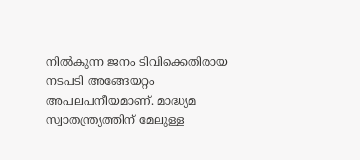നിൽകുന്ന ജനം ടിവിക്കെതിരായ നടപടി അങ്ങേയറ്റം അപലപനീയമാണ്. മാദ്ധ്യമ സ്വാതന്ത്ര്യത്തിന് മേലുള്ള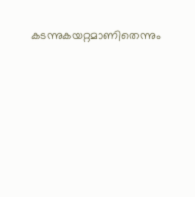കടന്നുകയറ്റമാണിതെന്നും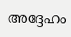അദ്ദേഹം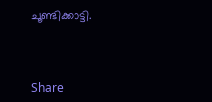ചൂണ്ടിക്കാട്ടി.



Share